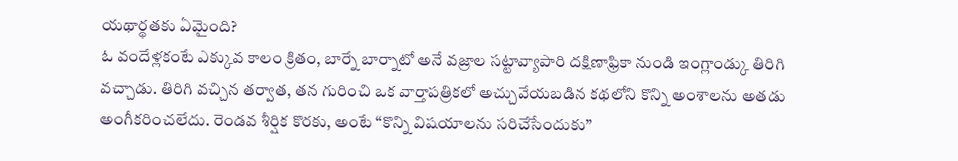యథార్థతకు ఏమైంది?
ఓ వందేళ్లకంటే ఎక్కువ కాలం క్రితం, బార్నే బార్నాటో అనే వజ్రాల సట్టావ్యాపారి దక్షిణాఫ్రికా నుండి ఇంగ్లాండ్కు తిరిగి వచ్చాడు. తిరిగి వచ్చిన తర్వాత, తన గురించి ఒక వార్తాపత్రికలో అచ్చువేయబడిన కథలోని కొన్ని అంశాలను అతడు అంగీకరించలేదు. రెండవ శీర్షిక కొరకు, అంటే “కొన్ని విషయాలను సరిచేసేందుకు”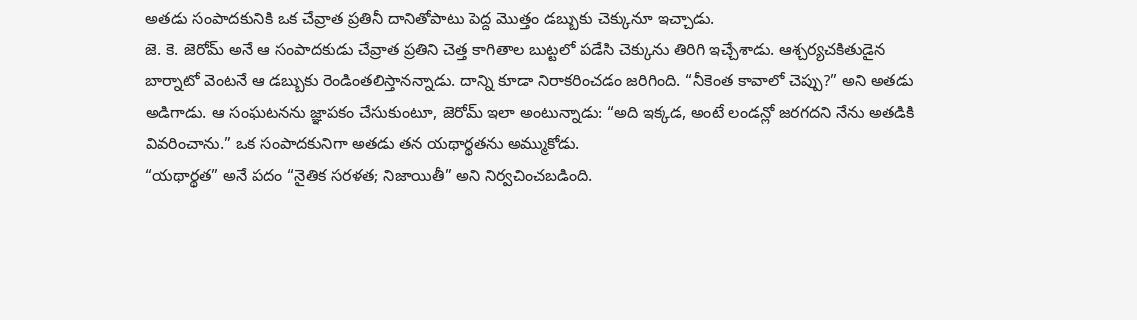అతడు సంపాదకునికి ఒక చేవ్రాత ప్రతినీ దానితోపాటు పెద్ద మొత్తం డబ్బుకు చెక్కునూ ఇచ్చాడు.
జె. కె. జెరోమ్ అనే ఆ సంపాదకుడు చేవ్రాత ప్రతిని చెత్త కాగితాల బుట్టలో పడేసి చెక్కును తిరిగి ఇచ్చేశాడు. ఆశ్చర్యచకితుడైన బార్నాటో వెంటనే ఆ డబ్బుకు రెండింతలిస్తానన్నాడు. దాన్ని కూడా నిరాకరించడం జరిగింది. “నీకెంత కావాలో చెప్పు?” అని అతడు అడిగాడు. ఆ సంఘటనను జ్ఞాపకం చేసుకుంటూ, జెరోమ్ ఇలా అంటున్నాడు: “అది ఇక్కడ, అంటే లండన్లో జరగదని నేను అతడికి వివరించాను.” ఒక సంపాదకునిగా అతడు తన యథార్థతను అమ్ముకోడు.
“యథార్థత” అనే పదం “నైతిక సరళత; నిజాయితీ” అని నిర్వచించబడింది.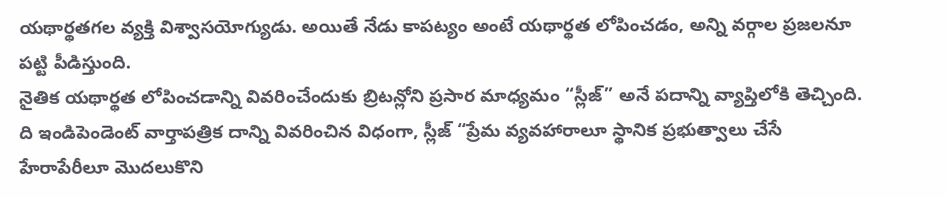యథార్థతగల వ్యక్తి విశ్వాసయోగ్యుడు. అయితే నేడు కాపట్యం అంటే యథార్థత లోపించడం, అన్ని వర్గాల ప్రజలనూ పట్టి పీడిస్తుంది.
నైతిక యథార్థత లోపించడాన్ని వివరించేందుకు బ్రిటన్లోని ప్రసార మాధ్యమం “స్లీజ్” అనే పదాన్ని వ్యాప్తిలోకి తెచ్చింది. ది ఇండిపెండెంట్ వార్తాపత్రిక దాన్ని వివరించిన విధంగా, స్లీజ్ “ప్రేమ వ్యవహారాలూ స్థానిక ప్రభుత్వాలు చేసే హేరాపేరీలూ మొదలుకొని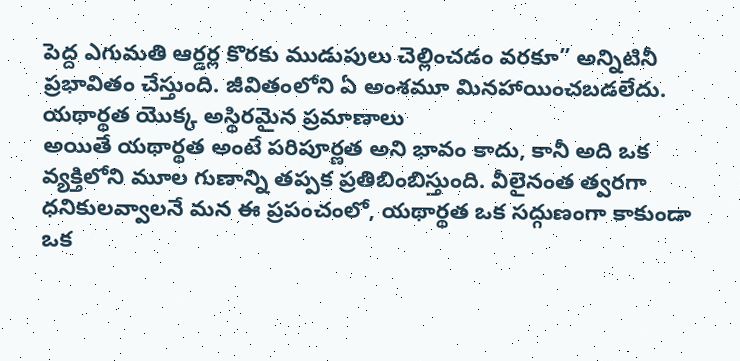పెద్ద ఎగుమతి ఆర్డర్ల కొరకు ముడుపులు చెల్లించడం వరకూ” అన్నిటినీ ప్రభావితం చేస్తుంది. జీవితంలోని ఏ అంశమూ మినహాయించబడలేదు.
యథార్థత యొక్క అస్థిరమైన ప్రమాణాలు
అయితే యథార్థత అంటే పరిపూర్ణత అని భావం కాదు, కానీ అది ఒక వ్యక్తిలోని మూల గుణాన్ని తప్పక ప్రతిబింబిస్తుంది. వీలైనంత త్వరగా ధనికులవ్వాలనే మన ఈ ప్రపంచంలో, యథార్థత ఒక సద్గుణంగా కాకుండా ఒక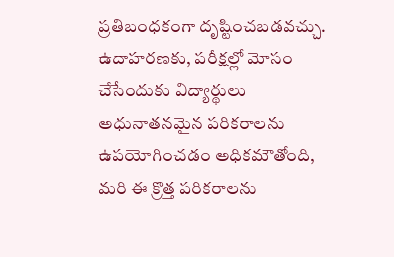ప్రతిబంధకంగా దృష్టించబడవచ్చు. ఉదాహరణకు, పరీక్షల్లో మోసం చేసేందుకు విద్యార్థులు అధునాతనమైన పరికరాలను ఉపయోగించడం అధికమౌతోంది, మరి ఈ క్రొత్త పరికరాలను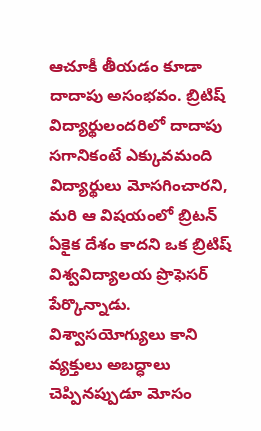ఆచూకీ తీయడం కూడా దాదాపు అసంభవం. బ్రిటిష్ విద్యార్థులందరిలో దాదాపు సగానికంటే ఎక్కువమంది విద్యార్థులు మోసగించారని, మరి ఆ విషయంలో బ్రిటన్ ఏకైక దేశం కాదని ఒక బ్రిటిష్ విశ్వవిద్యాలయ ప్రొఫెసర్ పేర్కొన్నాడు.
విశ్వాసయోగ్యులు కాని వ్యక్తులు అబద్ధాలు చెప్పినప్పుడూ మోసం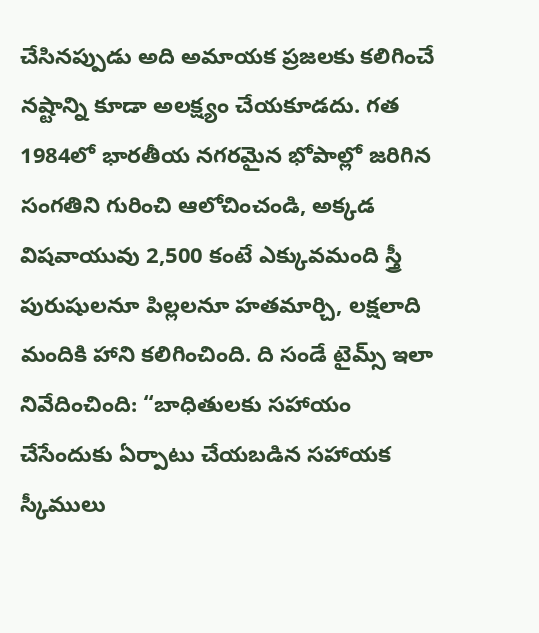చేసినప్పుడు అది అమాయక ప్రజలకు కలిగించే నష్టాన్ని కూడా అలక్ష్యం చేయకూడదు. గత 1984లో భారతీయ నగరమైన భోపాల్లో జరిగిన సంగతిని గురించి ఆలోచించండి, అక్కడ విషవాయువు 2,500 కంటే ఎక్కువమంది స్త్రీ పురుషులనూ పిల్లలనూ హతమార్చి, లక్షలాది మందికి హాని కలిగించింది. ది సండే టైమ్స్ ఇలా నివేదించింది: “బాధితులకు సహాయం చేసేందుకు ఏర్పాటు చేయబడిన సహాయక స్కీములు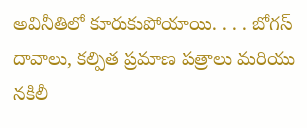అవినీతిలో కూరుకుపోయాయి. . . . బోగస్ దావాలు, కల్పిత ప్రమాణ పత్రాలు మరియు నకిలీ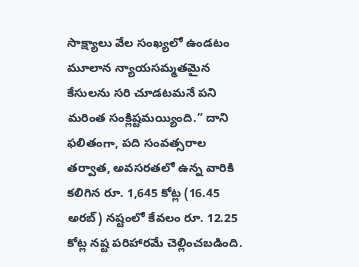సాక్ష్యాలు వేల సంఖ్యలో ఉండటం మూలాన న్యాయసమ్మతమైన కేసులను సరి చూడటమనే పని మరింత సంక్లిష్టమయ్యింది.” దాని ఫలితంగా, పది సంవత్సరాల తర్వాత, అవసరతలో ఉన్న వారికి కలిగిన రూ. 1,645 కోట్ల (16.45 అరబ్) నష్టంలో కేవలం రూ. 12.25 కోట్ల నష్ట పరిహారమే చెల్లించబడింది.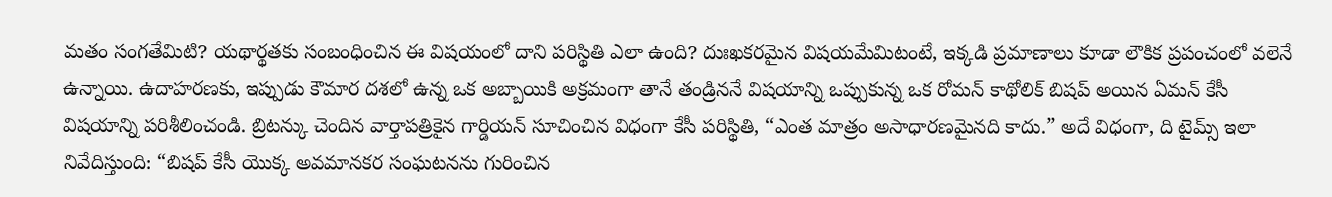మతం సంగతేమిటి? యథార్థతకు సంబంధించిన ఈ విషయంలో దాని పరిస్థితి ఎలా ఉంది? దుఃఖకరమైన విషయమేమిటంటే, ఇక్కడి ప్రమాణాలు కూడా లౌకిక ప్రపంచంలో వలెనే ఉన్నాయి. ఉదాహరణకు, ఇప్పుడు కౌమార దశలో ఉన్న ఒక అబ్బాయికి అక్రమంగా తానే తండ్రిననే విషయాన్ని ఒప్పుకున్న ఒక రోమన్ కాథోలిక్ బిషప్ అయిన ఏమన్ కేసీ విషయాన్ని పరిశీలించండి. బ్రిటన్కు చెందిన వార్తాపత్రికైన గార్డియన్ సూచించిన విధంగా కేసీ పరిస్థితి, “ఎంత మాత్రం అసాధారణమైనది కాదు.” అదే విధంగా, ది టైమ్స్ ఇలా నివేదిస్తుంది: “బిషప్ కేసీ యొక్క అవమానకర సంఘటనను గురించిన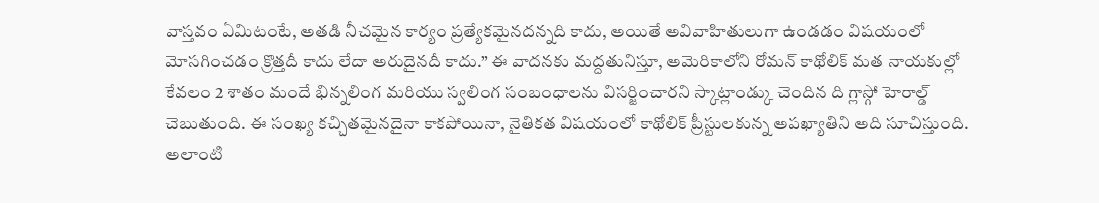వాస్తవం ఏమిటంటే, అతడి నీచమైన కార్యం ప్రత్యేకమైనదన్నది కాదు, అయితే అవివాహితులుగా ఉండడం విషయంలో మోసగించడం క్రొత్తదీ కాదు లేదా అరుదైనదీ కాదు.” ఈ వాదనకు మద్దతునిస్తూ, అమెరికాలోని రోమన్ కాథోలిక్ మత నాయకుల్లో కేవలం 2 శాతం మందే భిన్నలింగ మరియు స్వలింగ సంబంధాలను విసర్జించారని స్కాట్లాండ్కు చెందిన ది గ్లాస్గో హెరాల్డ్ చెబుతుంది. ఈ సంఖ్య కచ్చితమైనదైనా కాకపోయినా, నైతికత విషయంలో కాథోలిక్ ప్రీస్టులకున్న అపఖ్యాతిని అది సూచిస్తుంది.
అలాంటి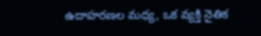ఉదాహరణల మధ్య, ఒక వ్యక్తి నైతిక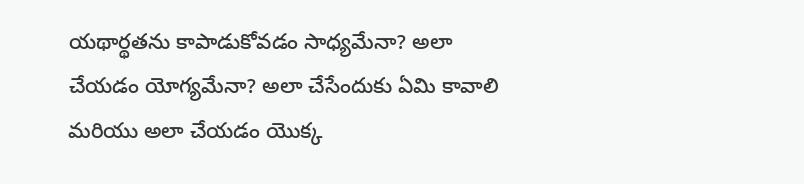యథార్థతను కాపాడుకోవడం సాధ్యమేనా? అలా చేయడం యోగ్యమేనా? అలా చేసేందుకు ఏమి కావాలి మరియు అలా చేయడం యొక్క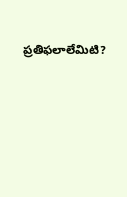ప్రతిఫలాలేమిటి?